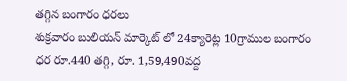తగ్గిన బంగారం ధరలు
శుక్రవారం బులియన్ మార్కెట్ లో 24క్యారెట్ల 10గ్రాముల బంగారం ధర రూ.440 తగ్గి, రూ. 1,59,490వద్ద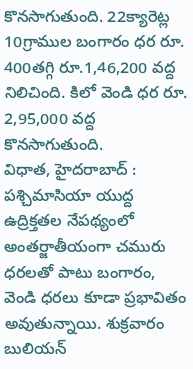కొనసాగుతుంది. 22క్యారెట్ల 10గ్రాముల బంగారం ధర రూ. 400తగ్గి రూ.1,46,200 వద్ద నిలిచింది. కిలో వెండి ధర రూ. 2,95,000 వద్ద కొనసాగుతుంది.
విధాత, హైదరాబాద్ : పశ్చిమాసియా యుద్ద ఉద్రిక్తతల నేపథ్యంలో అంతర్జాతీయంగా చమురు ధరలతో పాటు బంగారం, వెండి ధరలు కూడా ప్రభావితం అవుతున్నాయి. శుక్రవారం బులియన్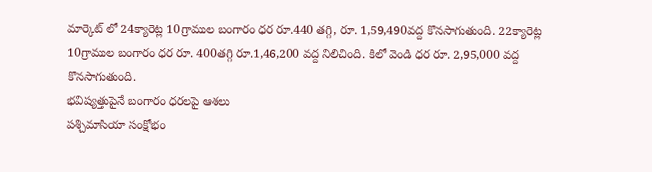మార్కెట్ లో 24క్యారెట్ల 10గ్రాముల బంగారం ధర రూ.440 తగ్గి, రూ. 1,59,490వద్ద కొనసాగుతుంది. 22క్యారెట్ల 10గ్రాముల బంగారం ధర రూ. 400తగ్గి రూ.1,46,200 వద్ద నిలిచింది. కిలో వెండి ధర రూ. 2,95,000 వద్ద కొనసాగుతుంది.
భవిష్యత్తుపైనే బంగారం ధరలపై ఆశలు
పశ్చిమాసియా సంక్షోభం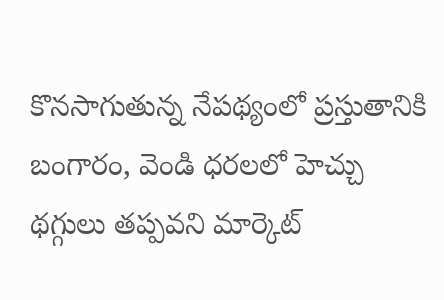కొనసాగుతున్న నేపథ్యంలో ప్రస్తుతానికి బంగారం, వెండి ధరలలో హెచ్చు థగ్గులు తప్పవని మార్కెట్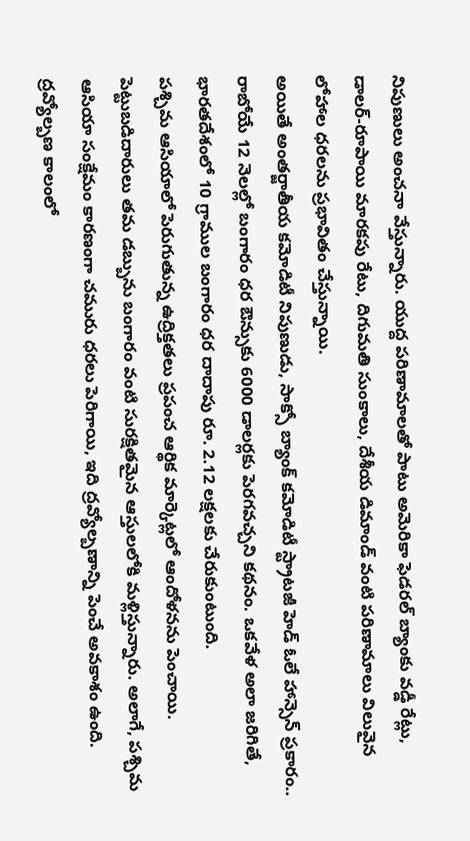నిపుణులు అంచనా వేస్తున్నారు. యుద్ద పరిణామాలతో పాటు అమెరికా ఫెడరల్ బ్యాంకు వడ్డీ రేట్లు, డాలర్-రూపాయి మారకపు రేటు, దిగుమతి సుంకాలు, దేశీయ డిమాండ్ వంటి పరిణామాలు విలువైన లోహాల ధరలను ప్రభావితం చేస్తున్నాయి.
అయితే అంతర్జాతీయ కమోడిటీ నిపుణుడు, సాక్సో బ్యాంక్ కమోడిటీ స్ట్రాటజీ హెడ్ ఓలే హాన్సెన్ ప్రకారం.. రాబోయే 12 నెలల్లో బంగారం ధర ఔన్సుకు 6000 డాలర్లకు పెరగవచ్చని కథనం. ఒకవేళ అలా జరిగితే, భారతదేశంలో 10 గ్రాముల బంగారం ధర దాదాపు రూ. 2.12 లక్షలకు చేరుకుంటుంది.
పశ్చిమ ఆసియాలో పెరుగుతున్న ఉద్రిక్తతలు ప్రపంచ ఆర్థిక మార్కెట్లలో ఆందోళనను పెంచాయి. పెట్టుబడిదారులు తమ డబ్బును బంగారం వంటి సురక్షితమైన ఆస్తులలోకి మళ్లిస్తున్నారు. అలాగే, పశ్చిమ ఆసియా సంక్షేమం కారణంగా చమురు ధరలు పెరిగాయి, ఇది ద్రవ్యోల్బణాన్ని పెంచే అవకాశం ఉంది. ద్రవ్యోల్బణ కాలంలో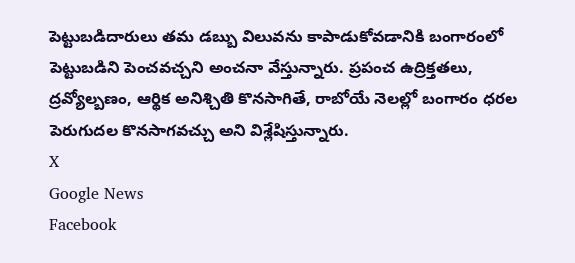పెట్టుబడిదారులు తమ డబ్బు విలువను కాపాడుకోవడానికి బంగారంలో పెట్టుబడిని పెంచవచ్చని అంచనా వేస్తున్నారు. ప్రపంచ ఉద్రిక్తతలు, ద్రవ్యోల్బణం, ఆర్థిక అనిశ్చితి కొనసాగితే, రాబోయే నెలల్లో బంగారం ధరల పెరుగుదల కొనసాగవచ్చు అని విశ్లేషిస్తున్నారు.
X
Google News
Facebook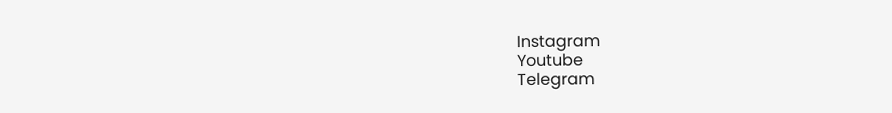Instagram
Youtube
Telegram